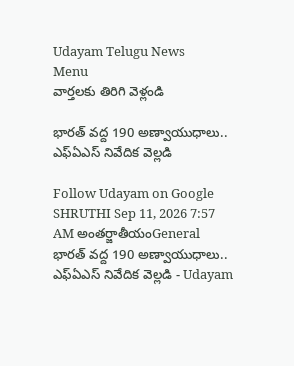Udayam Telugu News
Menu
వార్తలకు తిరిగి వెళ్లండి

భారత్‌ వద్ద 190 అణ్వాయుధాలు.. ఎఫ్‌ఏఎస్‌ నివేదిక వెల్లడి

Follow Udayam on Google
SHRUTHI Sep 11, 2026 7:57 AM అంతర్జాతీయంGeneral
భారత్‌ వద్ద 190 అణ్వాయుధాలు.. ఎఫ్‌ఏఎస్‌ నివేదిక వెల్లడి - Udayam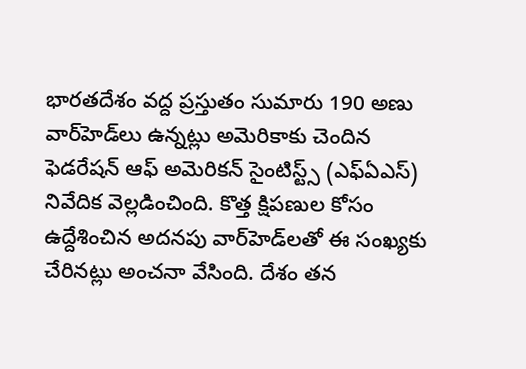భారతదేశం వద్ద ప్రస్తుతం సుమారు 190 అణు వార్‌హెడ్‌లు ఉన్నట్లు అమెరికాకు చెందిన ఫెడరేషన్‌ ఆఫ్‌ అమెరికన్‌ సైంటిస్ట్స్‌ (ఎఫ్‌ఏఎస్‌) నివేదిక వెల్లడించింది. కొత్త క్షిపణుల కోసం ఉద్దేశించిన అదనపు వార్‌హెడ్‌లతో ఈ సంఖ్యకు చేరినట్లు అంచనా వేసింది. దేశం తన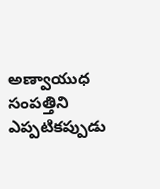అణ్వాయుధ సంపత్తిని ఎప్పటికప్పుడు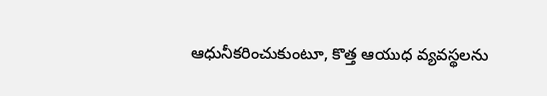ఆధునీకరించుకుంటూ, కొత్త ఆయుధ వ్యవస్థలను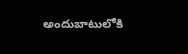అందుబాటులోకి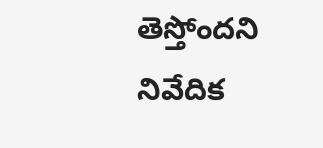తెస్తోందని నివేదిక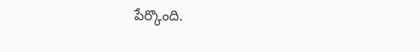పేర్కొంది.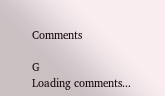Comments

G
Loading comments...